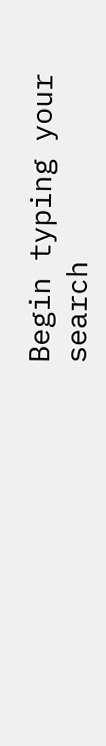Begin typing your search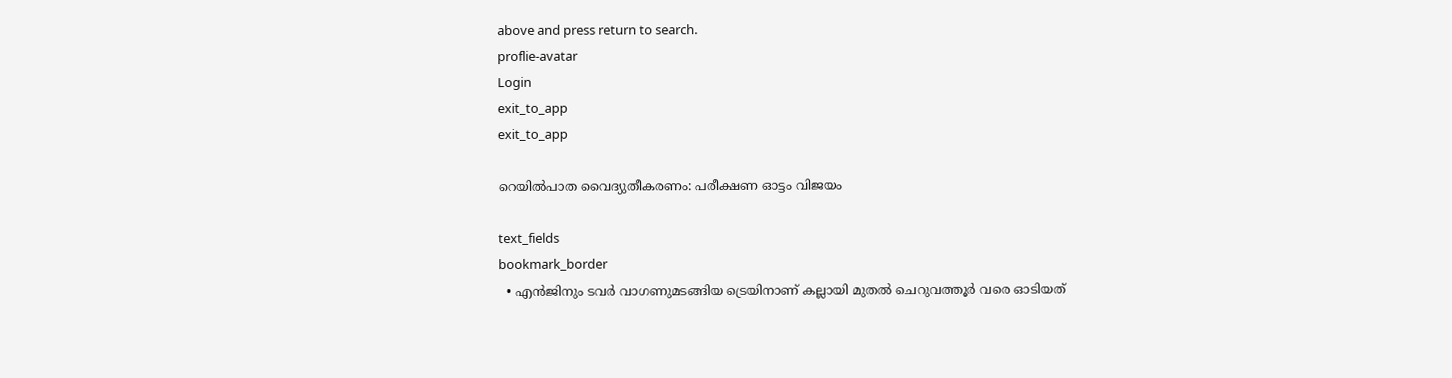above and press return to search.
proflie-avatar
Login
exit_to_app
exit_to_app

റെയില്‍പാത വൈദ്യുതീകരണം: പരീക്ഷണ ഓട്ടം വിജയം

text_fields
bookmark_border
  • എന്‍ജിനും ടവര്‍ വാഗണുമടങ്ങിയ ട്രെയിനാണ് കല്ലായി മുതല്‍ ചെറുവത്തൂര്‍ വരെ ഓടിയത്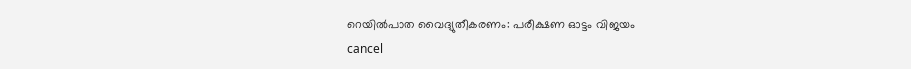റെയില്‍പാത വൈദ്യുതീകരണം: പരീക്ഷണ ഓട്ടം വിജയം
cancel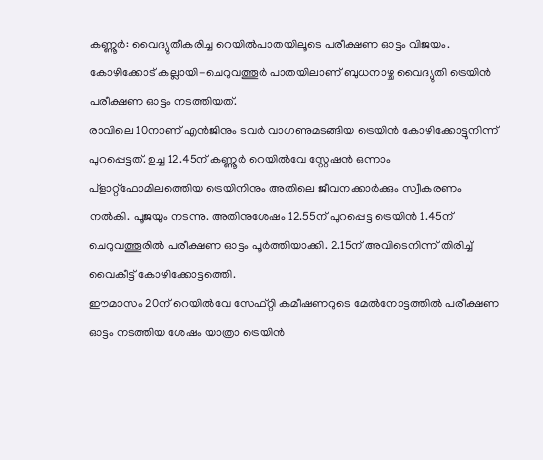കണ്ണൂര്‍: വൈദ്യുതീകരിച്ച റെയില്‍പാതയിലൂടെ പരീക്ഷണ ഓട്ടം വിജയം. കോഴിക്കോട് കല്ലായി-ചെറുവത്തൂര്‍ പാതയിലാണ് ബുധനാഴ്ച വൈദ്യുതി ട്രെയിന്‍ പരീക്ഷണ ഓട്ടം നടത്തിയത്.
രാവിലെ 10നാണ് എന്‍ജിനും ടവര്‍ വാഗണുമടങ്ങിയ ട്രെയിന്‍ കോഴിക്കോട്ടുനിന്ന് പുറപ്പെട്ടത്. ഉച്ച 12.45ന് കണ്ണൂര്‍ റെയില്‍വേ സ്റ്റേഷന്‍ ഒന്നാം പ്ളാറ്റ്ഫോമിലത്തെിയ ട്രെയിനിനും അതിലെ ജീവനക്കാര്‍ക്കും സ്വീകരണം നല്‍കി. പൂജയും നടന്നു. അതിനുശേഷം 12.55ന് പുറപ്പെട്ട ട്രെയിന്‍ 1.45ന് ചെറുവത്തൂരില്‍ പരീക്ഷണ ഓട്ടം പൂര്‍ത്തിയാക്കി. 2.15ന് അവിടെനിന്ന് തിരിച്ച് വൈകീട്ട് കോഴിക്കോട്ടത്തെി.
ഈമാസം 20ന് റെയില്‍വേ സേഫ്റ്റി കമീഷണറുടെ മേല്‍നോട്ടത്തില്‍ പരീക്ഷണ ഓട്ടം നടത്തിയ ശേഷം യാത്രാ ട്രെയിന്‍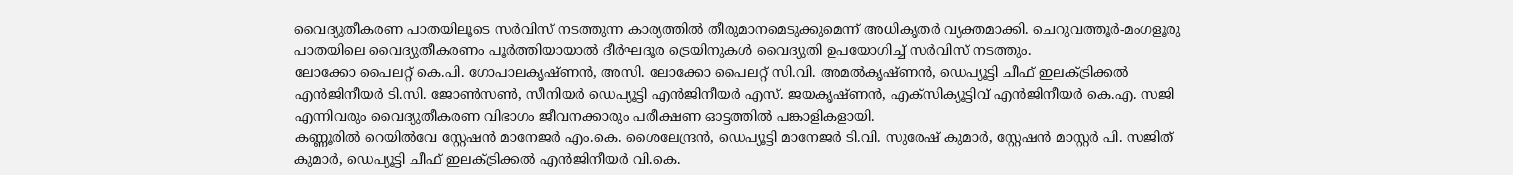വൈദ്യുതീകരണ പാതയിലൂടെ സര്‍വിസ് നടത്തുന്ന കാര്യത്തില്‍ തീരുമാനമെടുക്കുമെന്ന് അധികൃതര്‍ വ്യക്തമാക്കി. ചെറുവത്തൂര്‍-മംഗളൂരു പാതയിലെ വൈദ്യുതീകരണം പൂര്‍ത്തിയായാല്‍ ദീര്‍ഘദൂര ട്രെയിനുകള്‍ വൈദ്യുതി ഉപയോഗിച്ച് സര്‍വിസ് നടത്തും.
ലോക്കോ പൈലറ്റ് കെ.പി. ഗോപാലകൃഷ്ണന്‍, അസി. ലോക്കോ പൈലറ്റ് സി.വി. അമല്‍കൃഷ്ണന്‍, ഡെപ്യൂട്ടി ചീഫ് ഇലക്ട്രിക്കല്‍ എന്‍ജിനീയര്‍ ടി.സി. ജോണ്‍സണ്‍, സീനിയര്‍ ഡെപ്യൂട്ടി എന്‍ജിനീയര്‍ എസ്. ജയകൃഷ്ണന്‍, എക്സിക്യൂട്ടിവ് എന്‍ജിനീയര്‍ കെ.എ. സജി എന്നിവരും വൈദ്യുതീകരണ വിഭാഗം ജീവനക്കാരും പരീക്ഷണ ഓട്ടത്തില്‍ പങ്കാളികളായി.
കണ്ണൂരില്‍ റെയില്‍വേ സ്റ്റേഷന്‍ മാനേജര്‍ എം.കെ. ശൈലേന്ദ്രന്‍, ഡെപ്യൂട്ടി മാനേജര്‍ ടി.വി. സുരേഷ് കുമാര്‍, സ്റ്റേഷന്‍ മാസ്റ്റര്‍ പി. സജിത് കുമാര്‍, ഡെപ്യൂട്ടി ചീഫ് ഇലക്ട്രിക്കല്‍ എന്‍ജിനീയര്‍ വി.കെ.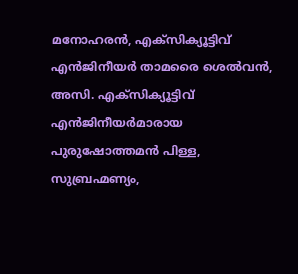മനോഹരന്‍, എക്സിക്യൂട്ടിവ് എന്‍ജിനീയര്‍ താമരൈ ശെല്‍വന്‍, അസി. എക്സിക്യൂട്ടിവ് എന്‍ജിനീയര്‍മാരായ പുരുഷോത്തമന്‍ പിള്ള, സുബ്രഹ്മണ്യം,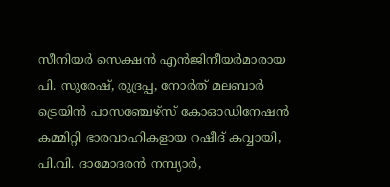സീനിയര്‍ സെക്ഷന്‍ എന്‍ജിനീയര്‍മാരായ പി. സുരേഷ്, രുദ്രപ്പ, നോര്‍ത് മലബാര്‍ ട്രെയിന്‍ പാസഞ്ചേഴ്സ് കോഓഡിനേഷന്‍ കമ്മിറ്റി ഭാരവാഹികളായ റഷീദ് കവ്വായി, പി.വി. ദാമോദരന്‍ നമ്പ്യാര്‍,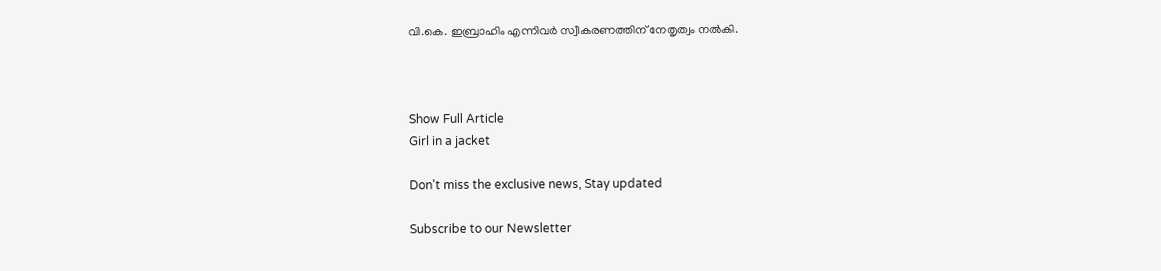വി.കെ. ഇബ്രാഹിം എന്നിവര്‍ സ്വീകരണത്തിന് നേതൃത്വം നല്‍കി.



Show Full Article
Girl in a jacket

Don't miss the exclusive news, Stay updated

Subscribe to our Newsletter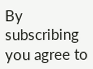By subscribing you agree to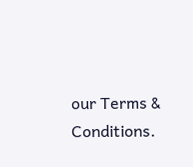our Terms & Conditions.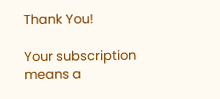Thank You!

Your subscription means a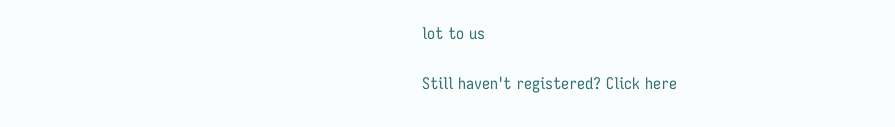lot to us

Still haven't registered? Click here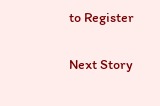to Register

Next Story